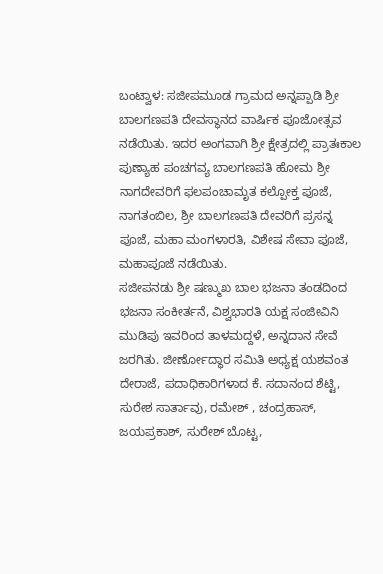ಬಂಟ್ವಾಳ: ಸಜೀಪಮೂಡ ಗ್ರಾಮದ ಅನ್ನಪ್ಪಾಡಿ ಶ್ರೀ ಬಾಲಗಣಪತಿ ದೇವಸ್ಥಾನದ ವಾರ್ಷಿಕ ಪೂಜೋತ್ಸವ ನಡೆಯಿತು. ಇದರ ಅಂಗವಾಗಿ ಶ್ರೀ ಕ್ಷೇತ್ರದಲ್ಲಿ ಪ್ರಾತಃಕಾಲ ಪುಣ್ಯಾಹ ಪಂಚಗವ್ಯ ಬಾಲಗಣಪತಿ ಹೋಮ ಶ್ರೀ ನಾಗದೇವರಿಗೆ ಫಲಪಂಚಾಮೃತ ಕಲ್ಪೋಕ್ತ ಪೂಜೆ, ನಾಗತಂಬಿಲ, ಶ್ರೀ ಬಾಲಗಣಪತಿ ದೇವರಿಗೆ ಪ್ರಸನ್ನ ಪೂಜೆ, ಮಹಾ ಮಂಗಳಾರತಿ, ವಿಶೇಷ ಸೇವಾ ಪೂಜೆ, ಮಹಾಪೂಜೆ ನಡೆಯಿತು.
ಸಜೀಪನಡು ಶ್ರೀ ಷಣ್ಮುಖ ಬಾಲ ಭಜನಾ ತಂಡದಿಂದ ಭಜನಾ ಸಂಕೀರ್ತನೆ, ವಿಶ್ವಭಾರತಿ ಯಕ್ಷ ಸಂಜೀವಿನಿ ಮುಡಿಪು ಇವರಿಂದ ತಾಳಮದ್ದಳೆ, ಅನ್ನದಾನ ಸೇವೆ ಜರಗಿತು. ಜೀರ್ಣೋದ್ಧಾರ ಸಮಿತಿ ಅಧ್ಯಕ್ಷ ಯಶವಂತ ದೇರಾಜೆ, ಪದಾಧಿಕಾರಿಗಳಾದ ಕೆ. ಸದಾನಂದ ಶೆಟ್ಟಿ, ಸುರೇಶ ಸಾರ್ತಾವು, ರಮೇಶ್ , ಚಂದ್ರಹಾಸ್, ಜಯಪ್ರಕಾಶ್, ಸುರೇಶ್ ಬೊಟ್ಟ,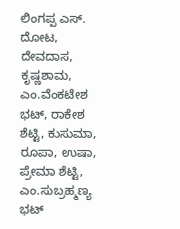ಲಿಂಗಪ್ಪ ಎಸ್. ದೋಟ, ದೇವದಾಸ, ಕೃಷ್ಣಶಾಮ, ಎಂ.ವೆಂಕಟೇಶ ಭಟ್, ರಾಕೇಶ ಶೆಟ್ಟಿ, ಕುಸುಮಾ, ರೂಪಾ, ಉಷಾ, ಪ್ರೇಮಾ ಶೆಟ್ಟಿ, ಎಂ.ಸುಬ್ರಹ್ಮಣ್ಯ ಭಟ್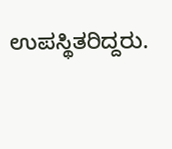ಉಪಸ್ಥಿತರಿದ್ದರು.